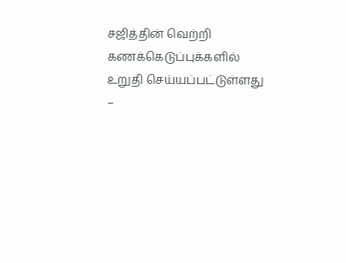சஜித்தின் வெற்றி கணக்கெடுப்புக்களில் உறுதி செய்யப்பட்டுள்ளது –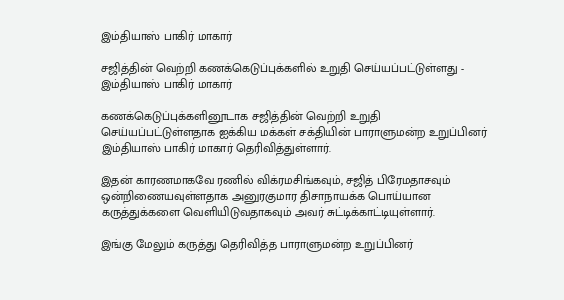இம்தியாஸ் பாகிர் மாகார்

சஜித்தின் வெற்றி கணக்கெடுப்புக்களில் உறுதி செய்யப்பட்டுள்ளது - இம்தியாஸ் பாகிர் மாகார்

கணக்கெடுப்புக்களினூடாக சஜித்தின் வெற்றி உறுதி செய்யப்பட்டுள்ளதாக ஐக்கிய மக்கள் சக்தியின் பாராளுமன்ற உறுப்பினர் இம்தியாஸ் பாகிர் மாகார் தெரிவித்துள்ளார்.

இதன் காரணமாகவே ரணில் விக்ரமசிங்கவும், சஜித் பிரேமதாசவும் ஒன்றிணையவுள்ளதாக அனுரகுமார திசாநாயக்க பொய்யான கருத்துக்களை வெளியிடுவதாகவும் அவர் சுட்டிக்காட்டியுள்ளார்.

இங்கு மேலும் கருத்து தெரிவித்த பாராளுமன்ற உறுப்பினர்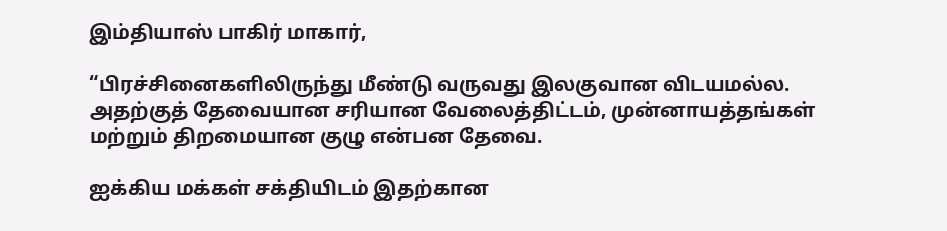இம்தியாஸ் பாகிர் மாகார்,

“பிரச்சினைகளிலிருந்து மீண்டு வருவது இலகுவான விடயமல்ல. அதற்குத் தேவையான சரியான வேலைத்திட்டம், முன்னாயத்தங்கள் மற்றும் திறமையான குழு என்பன தேவை.

ஐக்கிய மக்கள் சக்தியிடம் இதற்கான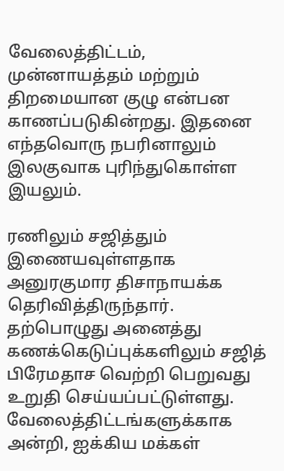வேலைத்திட்டம், முன்னாயத்தம் மற்றும் திறமையான குழு என்பன காணப்படுகின்றது. இதனை எந்தவொரு நபரினாலும் இலகுவாக புரிந்துகொள்ள இயலும்.

ரணிலும் சஜித்தும் இணையவுள்ளதாக அனுரகுமார திசாநாயக்க தெரிவித்திருந்தார். தற்பொழுது அனைத்து கணக்கெடுப்புக்களிலும் சஜித் பிரேமதாச வெற்றி பெறுவது உறுதி செய்யப்பட்டுள்ளது. வேலைத்திட்டங்களுக்காக அன்றி, ஐக்கிய மக்கள்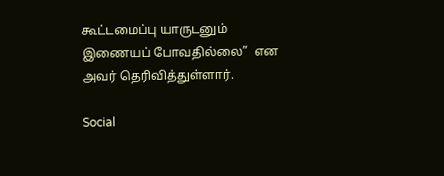கூட்டமைப்பு யாருடனும் இணையப் போவதில்லை”  என அவர் தெரிவித்துள்ளார்.

Social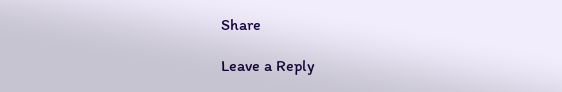Share

Leave a Reply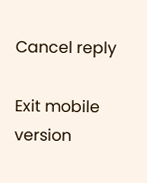Cancel reply

Exit mobile version